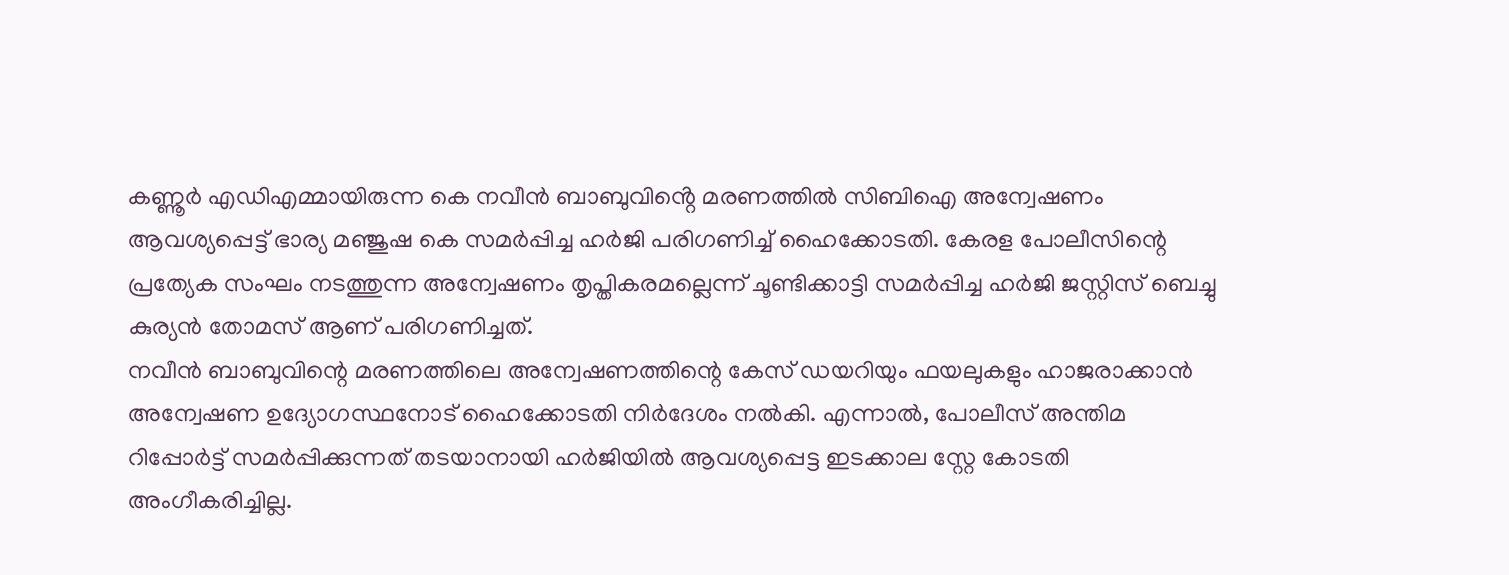കണ്ണൂർ എഡിഎമ്മായിരുന്ന കെ നവീൻ ബാബുവിൻ്റെ മരണത്തിൽ സിബിഐ അന്വേഷണം ആവശ്യപ്പെട്ട് ഭാര്യ മഞ്ജുഷ കെ സമർപ്പിച്ച ഹർജി പരിഗണിച്ച് ഹൈക്കോടതി. കേരള പോലീസിന്റെ പ്രത്യേക സംഘം നടത്തുന്ന അന്വേഷണം തൃപ്തികരമല്ലെന്ന് ചൂണ്ടിക്കാട്ടി സമർപ്പിച്ച ഹർജി ജസ്റ്റിസ് ബെച്ചു കുര്യൻ തോമസ് ആണ് പരിഗണിച്ചത്.
നവീൻ ബാബുവിന്റെ മരണത്തിലെ അന്വേഷണത്തിന്റെ കേസ് ഡയറിയും ഫയലുകളും ഹാജരാക്കാൻ അന്വേഷണ ഉദ്യോഗസ്ഥനോട് ഹൈക്കോടതി നിർദേശം നൽകി. എന്നാൽ, പോലീസ് അന്തിമ റിപ്പോർട്ട് സമർപ്പിക്കുന്നത് തടയാനായി ഹർജിയിൽ ആവശ്യപ്പെട്ട ഇടക്കാല സ്റ്റേ കോടതി അംഗീകരിച്ചില്ല.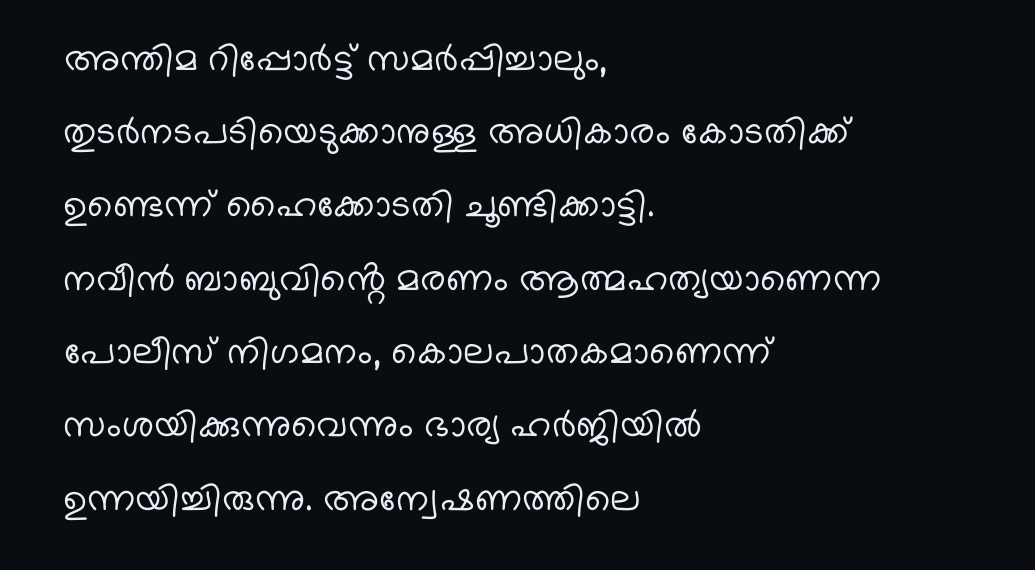അന്തിമ റിപ്പോർട്ട് സമർപ്പിച്ചാലും, തുടർനടപടിയെടുക്കാനുള്ള അധികാരം കോടതിക്ക് ഉണ്ടെന്ന് ഹൈക്കോടതി ചൂണ്ടിക്കാട്ടി.
നവീൻ ബാബുവിൻ്റെ മരണം ആത്മഹത്യയാണെന്ന പോലീസ് നിഗമനം, കൊലപാതകമാണെന്ന് സംശയിക്കുന്നുവെന്നും ഭാര്യ ഹർജിയിൽ ഉന്നയിച്ചിരുന്നു. അന്വേഷണത്തിലെ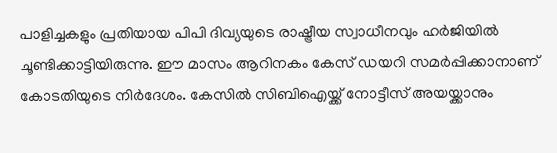പാളിച്ചകളും പ്രതിയായ പിപി ദിവ്യയുടെ രാഷ്ട്രീയ സ്വാധീനവും ഹർജിയിൽ ചൂണ്ടിക്കാട്ടിയിരുന്നു. ഈ മാസം ആറിനകം കേസ് ഡയറി സമർപ്പിക്കാനാണ് കോടതിയുടെ നിർദേശം. കേസിൽ സിബിഐയ്ക്ക് നോട്ടീസ് അയയ്ക്കാനും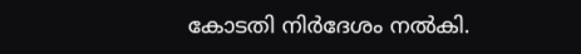കോടതി നിർദേശം നൽകി.